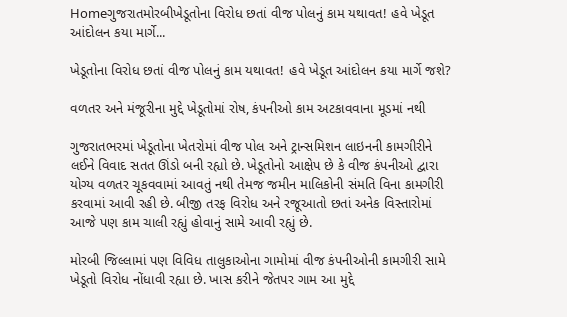Homeગુજરાતમોરબીખેડૂતોના વિરોધ છતાં વીજ પોલનું કામ યથાવત! હવે ખેડૂત આંદોલન કયા માર્ગે...

ખેડૂતોના વિરોધ છતાં વીજ પોલનું કામ યથાવત! હવે ખેડૂત આંદોલન કયા માર્ગે જશે?

વળતર અને મંજૂરીના મુદ્દે ખેડૂતોમાં રોષ, કંપનીઓ કામ અટકાવવાના મૂડમાં નથી

ગુજરાતભરમાં ખેડૂતોના ખેતરોમાં વીજ પોલ અને ટ્રાન્સમિશન લાઇનની કામગીરીને લઈને વિવાદ સતત ઊંડો બની રહ્યો છે. ખેડૂતોનો આક્ષેપ છે કે વીજ કંપનીઓ દ્વારા યોગ્ય વળતર ચૂકવવામાં આવતું નથી તેમજ જમીન માલિકોની સંમતિ વિના કામગીરી કરવામાં આવી રહી છે. બીજી તરફ વિરોધ અને રજૂઆતો છતાં અનેક વિસ્તારોમાં આજે પણ કામ ચાલી રહ્યું હોવાનું સામે આવી રહ્યું છે.

મોરબી જિલ્લામાં પણ વિવિધ તાલુકાઓના ગામોમાં વીજ કંપનીઓની કામગીરી સામે ખેડૂતો વિરોધ નોંધાવી રહ્યા છે. ખાસ કરીને જેતપર ગામ આ મુદ્દે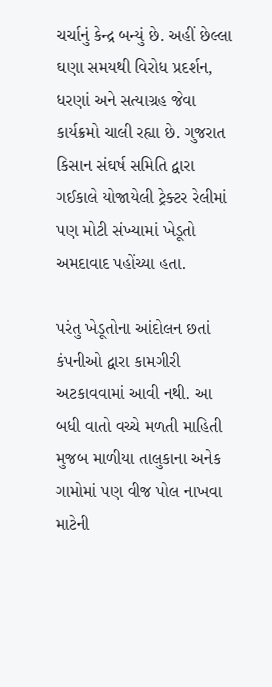ચર્ચાનું કેન્દ્ર બન્યું છે. અહીં છેલ્લા ઘણા સમયથી વિરોધ પ્રદર્શન, ધરણાં અને સત્યાગ્રહ જેવા કાર્યક્રમો ચાલી રહ્યા છે. ગુજરાત કિસાન સંઘર્ષ સમિતિ દ્વારા ગઈકાલે યોજાયેલી ટ્રેક્ટર રેલીમાં પણ મોટી સંખ્યામાં ખેડૂતો અમદાવાદ પહોંચ્યા હતા.

પરંતુ ખેડૂતોના આંદોલન છતાં કંપનીઓ દ્વારા કામગીરી અટકાવવામાં આવી નથી. આ બધી વાતો વચ્ચે મળતી માહિતી મુજબ માળીયા તાલુકાના અનેક ગામોમાં પણ વીજ પોલ નાખવા માટેની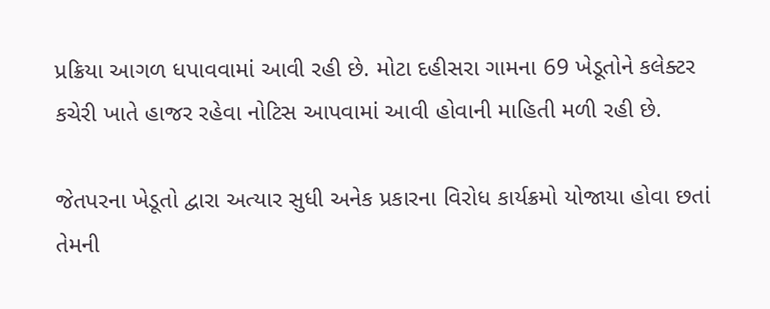પ્રક્રિયા આગળ ધપાવવામાં આવી રહી છે. મોટા દહીસરા ગામના 69 ખેડૂતોને કલેક્ટર કચેરી ખાતે હાજર રહેવા નોટિસ આપવામાં આવી હોવાની માહિતી મળી રહી છે.

જેતપરના ખેડૂતો દ્વારા અત્યાર સુધી અનેક પ્રકારના વિરોધ કાર્યક્રમો યોજાયા હોવા છતાં તેમની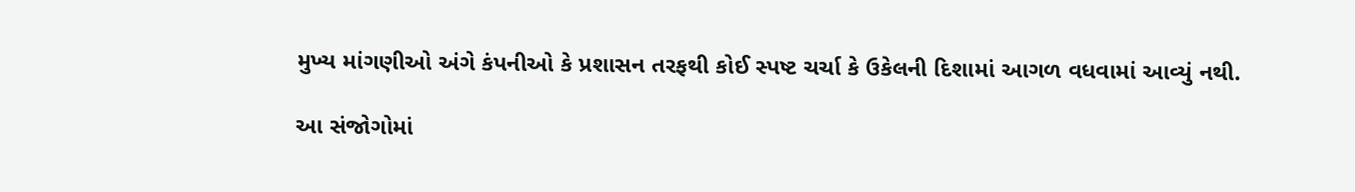મુખ્ય માંગણીઓ અંગે કંપનીઓ કે પ્રશાસન તરફથી કોઈ સ્પષ્ટ ચર્ચા કે ઉકેલની દિશામાં આગળ વધવામાં આવ્યું નથી.

આ સંજોગોમાં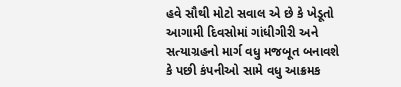હવે સૌથી મોટો સવાલ એ છે કે ખેડૂતો આગામી દિવસોમાં ગાંધીગીરી અને સત્યાગ્રહનો માર્ગ વધુ મજબૂત બનાવશે કે પછી કંપનીઓ સામે વધુ આક્રમક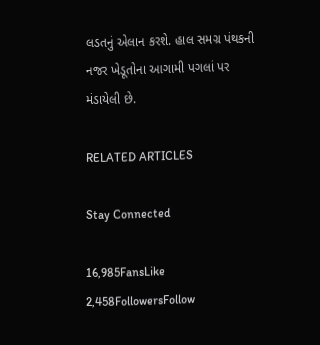લડતનું એલાન કરશે. હાલ સમગ્ર પંથકની નજર ખેડૂતોના આગામી પગલાં પર મંડાયેલી છે.

RELATED ARTICLES

Stay Connected

16,985FansLike
2,458FollowersFollow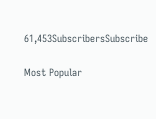61,453SubscribersSubscribe

Most Popular